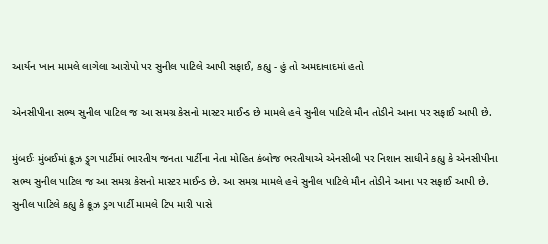આર્યન ખાન મામલે લાગેલા આરોપો પર સુનીલ પાટિલે આપી સફાઈ, કહ્યુ - હું તો અમદાવાદમાં હતો

એનસીપીના સભ્ય સુનીલ પાટિલ જ આ સમગ્ર કેસનો માસ્ટર માઈન્ડ છે મામલે હવે સુનીલ પાટિલે મૌન તોડીને આના પર સફાઈ આપી છે.

મુંબઈઃ મુંબઈમાં ક્રૂઝ ડ્ર્ગ પાર્ટીમાં ભારતીય જનતા પાર્ટીના નેતા મોહિત કંબોજ ભરતીયાએ એનસીબી પર નિશાન સાધીને કહ્યુ કે એનસીપીના સભ્ય સુનીલ પાટિલ જ આ સમગ્ર કેસનો માસ્ટર માઈન્ડ છે. આ સમગ્ર મામલે હવે સુનીલ પાટિલે મૌન તોડીને આના પર સફાઈ આપી છે. સુનીલ પાટિલે કહ્યુ કે ક્રૂઝ ડ્રગ પાર્ટી મામલે ટિપ મારી પાસે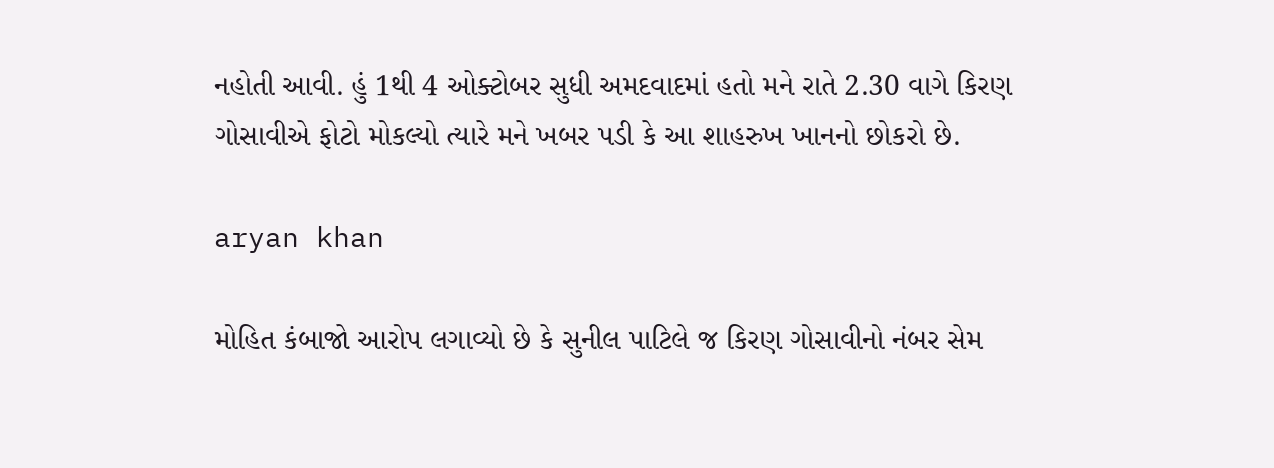નહોતી આવી. હું 1થી 4 ઓક્ટોબર સુધી અમદવાદમાં હતો મને રાતે 2.30 વાગે કિરણ ગોસાવીએ ફોટો મોકલ્યો ત્યારે મને ખબર પડી કે આ શાહરુખ ખાનનો છોકરો છે.

aryan khan

મોહિત કંબાજો આરોપ લગાવ્યો છે કે સુનીલ પાટિલે જ કિરણ ગોસાવીનો નંબર સેમ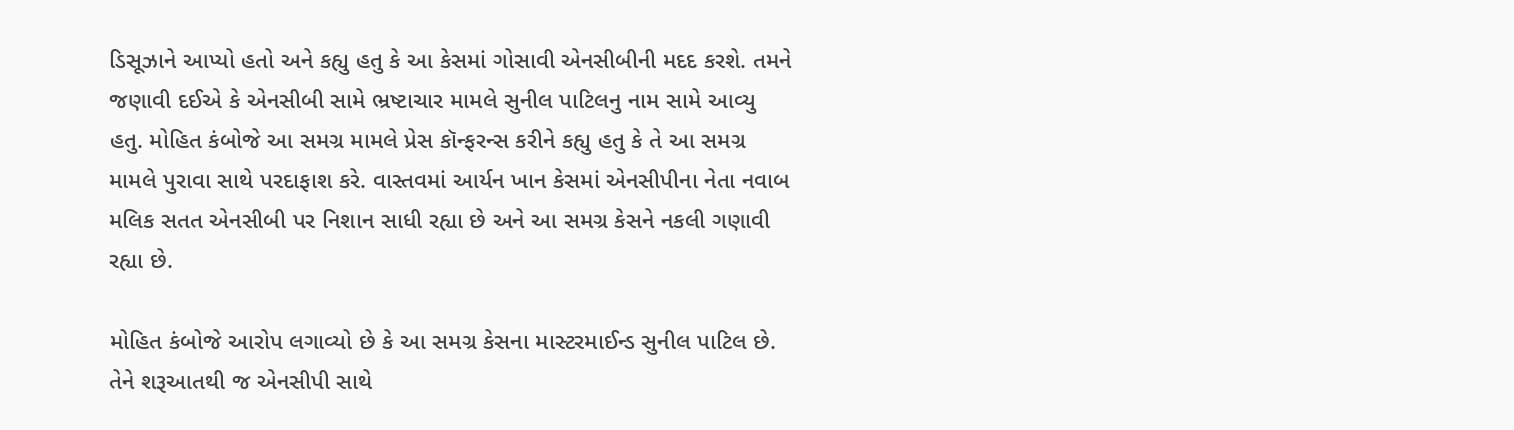ડિસૂઝાને આપ્યો હતો અને કહ્યુ હતુ કે આ કેસમાં ગોસાવી એનસીબીની મદદ કરશે. તમને જણાવી દઈએ કે એનસીબી સામે ભ્રષ્ટાચાર મામલે સુનીલ પાટિલનુ નામ સામે આવ્યુ હતુ. મોહિત કંબોજે આ સમગ્ર મામલે પ્રેસ કૉન્ફરન્સ કરીને કહ્યુ હતુ કે તે આ સમગ્ર મામલે પુરાવા સાથે પરદાફાશ કરે. વાસ્તવમાં આર્યન ખાન કેસમાં એનસીપીના નેતા નવાબ મલિક સતત એનસીબી પર નિશાન સાધી રહ્યા છે અને આ સમગ્ર કેસને નકલી ગણાવી રહ્યા છે.

મોહિત કંબોજે આરોપ લગાવ્યો છે કે આ સમગ્ર કેસના માસ્ટરમાઈન્ડ સુનીલ પાટિલ છે. તેને શરૂઆતથી જ એનસીપી સાથે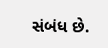સંબંધ છે.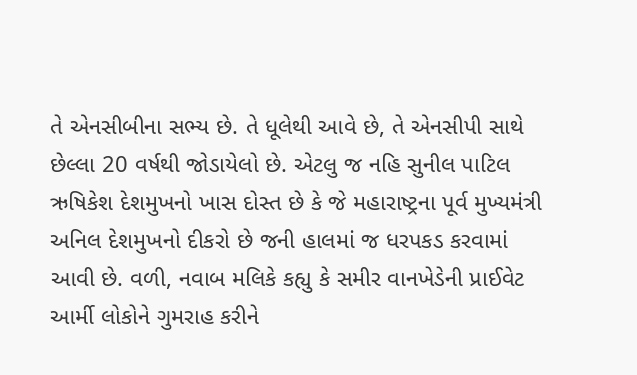તે એનસીબીના સભ્ય છે. તે ધૂલેથી આવે છે, તે એનસીપી સાથે છેલ્લા 20 વર્ષથી જોડાયેલો છે. એટલુ જ નહિ સુનીલ પાટિલ ઋષિકેશ દેશમુખનો ખાસ દોસ્ત છે કે જે મહારાષ્ટ્રના પૂર્વ મુખ્યમંત્રી અનિલ દેશમુખનો દીકરો છે જની હાલમાં જ ધરપકડ કરવામાં આવી છે. વળી, નવાબ મલિકે કહ્યુ કે સમીર વાનખેડેની પ્રાઈવેટ આર્મી લોકોને ગુમરાહ કરીને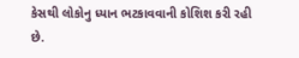કેસથી લોકોનુ ધ્યાન ભટકાવવાની કોશિશ કરી રહી છે.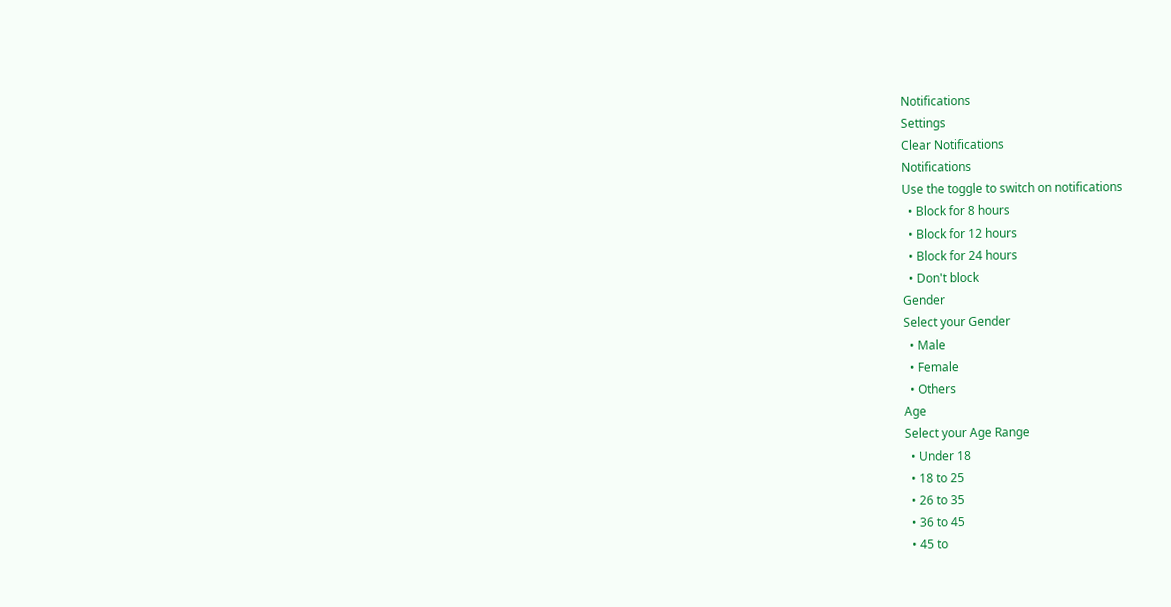Notifications
Settings
Clear Notifications
Notifications
Use the toggle to switch on notifications
  • Block for 8 hours
  • Block for 12 hours
  • Block for 24 hours
  • Don't block
Gender
Select your Gender
  • Male
  • Female
  • Others
Age
Select your Age Range
  • Under 18
  • 18 to 25
  • 26 to 35
  • 36 to 45
  • 45 to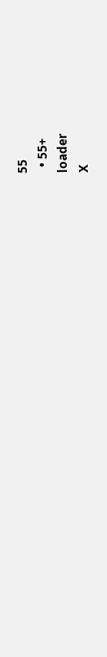55
  • 55+
loader
X